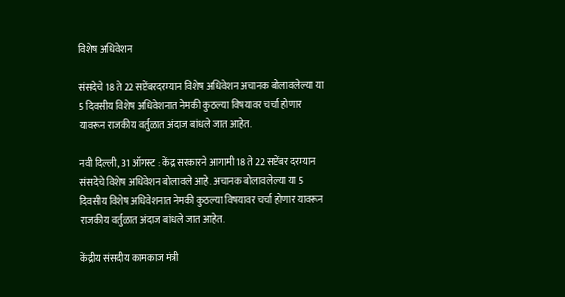विशेष अधिवेशन

संसदेचे 18 ते 22 सप्टेंबरदरम्यान विशेष अधिवेशन अचानक बोलावलेल्या या 5 दिवसीय विशेष अधिवेशनात नेमकी कुठल्या विषयावर चर्चा होणार यावरून राजकीय वर्तुळात अंदाज बांधले जात आहेत.

नवी दिल्ली, 31 ऑगस्ट : केंद्र सरकारने आगामी 18 ते 22 सप्टेंबर दरम्यान संसदेचे विशेष अधिवेशन बोलावले आहे. अचानक बोलावलेल्या या 5 दिवसीय विशेष अधिवेशनात नेमकी कुठल्या विषयावर चर्चा होणार यावरून राजकीय वर्तुळात अंदाज बांधले जात आहेत.

केंद्रीय संसदीय कामकाज मंत्री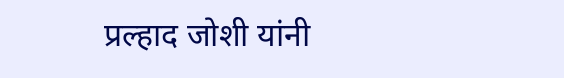प्रल्हाद जोशी यांनी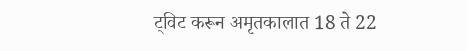ट्विट करून अमृतकालात 18 ते 22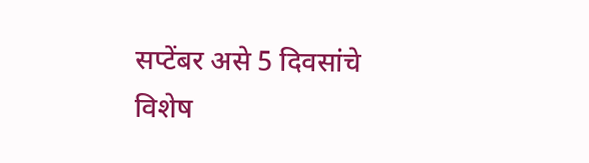सप्टेंबर असे 5 दिवसांचे विशेष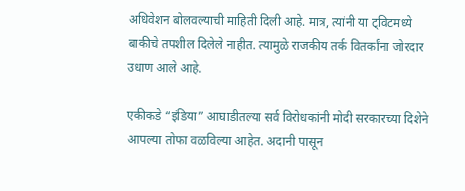अधिवेशन बोलवल्याची माहिती दिली आहे. मात्र, त्यांनी या ट्विटमध्ये बाकीचे तपशील दिलेले नाहीत. त्यामुळे राजकीय तर्क वितर्कांना जोरदार उधाण आले आहे.

एकीकडे “इंडिया” आघाडीतल्या सर्व विरोधकांनी मोदी सरकारच्या दिशेने आपल्या तोफा वळविल्या आहेत. अदानी पासून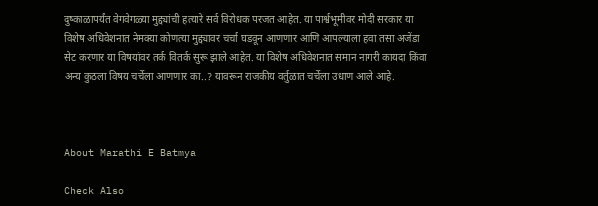दुष्काळापर्यंत वेगवेगळ्या मुद्द्यांची हत्यारे सर्व विरोधक परजत आहेत. या पार्श्वभूमीवर मोदी सरकार या विशेष अधिवेशनात नेमक्या कोणत्या मुद्द्यावर चर्चा घडवून आणणार आणि आपल्याला हवा तसा अजेंडा सेट करणार या विषयांवर तर्क वितर्क सुरू झाले आहेत. या विशेष अधिवेशनात समान नागरी कायदा किंवा अन्य कुठला विषय चर्चेला आणणार का..? यावरून राजकीय वर्तुळात चर्चेला उधाण आले आहे.



About Marathi E Batmya

Check Also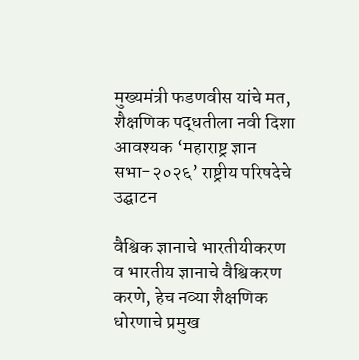मुख्यमंत्री फडणवीस यांचे मत, शैक्षणिक पद्धतीला नवी दिशा आवश्यक ‘महाराष्ट्र ज्ञान सभा-२०२६’ राष्ट्रीय परिषदेचे उद्घाटन

वैश्विक ज्ञानाचे भारतीयीकरण व भारतीय ज्ञानाचे वैश्विकरण करणे, हेच नव्या शैक्षणिक धोरणाचे प्रमुख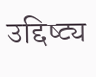उद्दिष्ट्य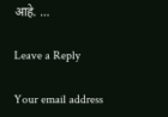आहे. …

Leave a Reply

Your email address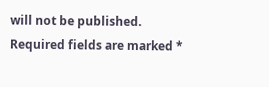will not be published. Required fields are marked *